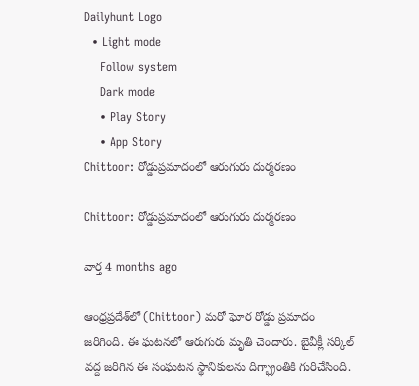Dailyhunt Logo
  • Light mode
    Follow system
    Dark mode
    • Play Story
    • App Story
Chittoor: రోడ్డుప్రమాదంలో ఆరుగురు దుర్మరణం

Chittoor: రోడ్డుప్రమాదంలో ఆరుగురు దుర్మరణం

వార్త 4 months ago

ఆంధ్రప్రదేశ్‌లో (Chittoor) మరో ఘోర రోడ్డు ప్రమాదం జరిగింది. ఈ ఘటనలో ఆరుగురు మృతి చెందారు. బైవీక్లీ సర్కిల్ వద్ద జరిగిన ఈ సంఘటన స్థానికులను దిగ్భ్రాంతికి గురిచేసింది.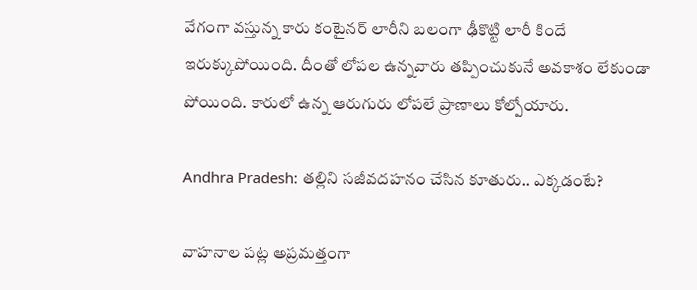వేగంగా వస్తున్న కారు కంటైనర్ లారీని బలంగా ఢీకొట్టి లారీ కిందే ఇరుక్కుపోయింది. దీంతో లోపల ఉన్నవారు తప్పించుకునే అవకాశం లేకుండా పోయింది. కారులో ఉన్న ఆరుగురు లోపలే ప్రాణాలు కోల్పోయారు.

Andhra Pradesh: తల్లిని సజీవదహనం చేసిన కూతురు.. ఎక్కడంటే?

వాహనాల పట్ల అప్రమత్తంగా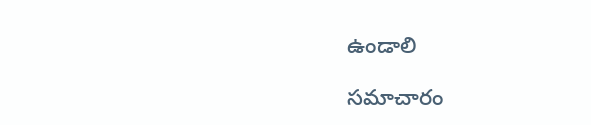ఉండాలి

సమాచారం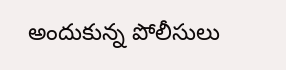అందుకున్న పోలీసులు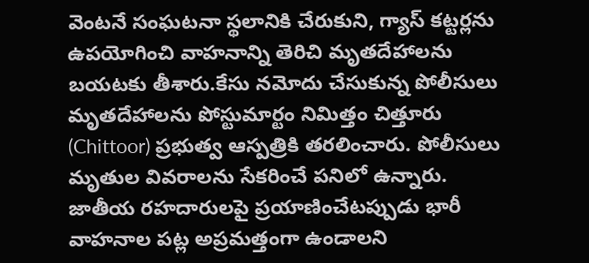వెంటనే సంఘటనా స్థలానికి చేరుకుని, గ్యాస్ కట్టర్లను ఉపయోగించి వాహనాన్ని తెరిచి మృతదేహాలను బయటకు తీశారు.కేసు నమోదు చేసుకున్న పోలీసులు మృతదేహాలను పోస్టుమార్టం నిమిత్తం చిత్తూరు (Chittoor) ప్రభుత్వ ఆస్పత్రికి తరలించారు. పోలీసులు మృతుల వివరాలను సేకరించే పనిలో ఉన్నారు. జాతీయ రహదారులపై ప్రయాణించేటప్పుడు భారీ వాహనాల పట్ల అప్రమత్తంగా ఉండాలని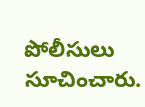పోలీసులు సూచించారు.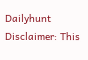Dailyhunt
Disclaimer: This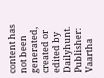content has not been generated, created or edited by Dailyhunt. Publisher: Vaartha